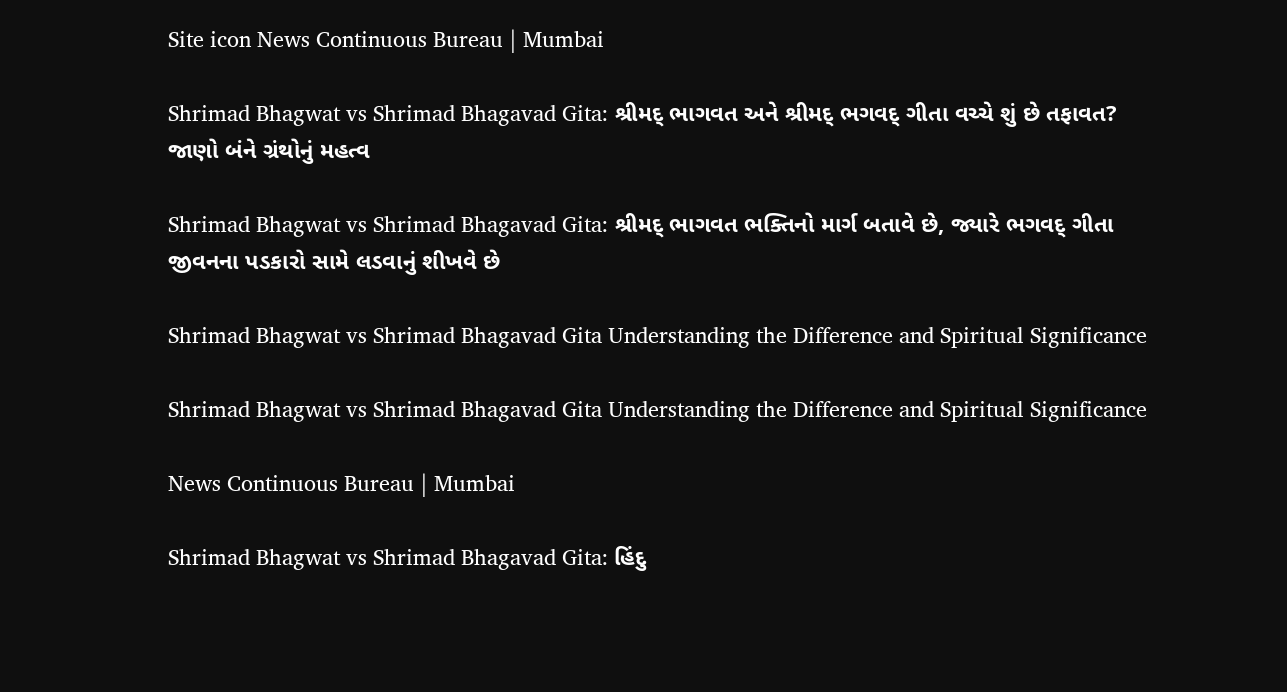Site icon News Continuous Bureau | Mumbai

Shrimad Bhagwat vs Shrimad Bhagavad Gita: શ્રીમદ્ ભાગવત અને શ્રીમદ્ ભગવદ્ ગીતા વચ્ચે શું છે તફાવત? જાણો બંને ગ્રંથોનું મહત્વ

Shrimad Bhagwat vs Shrimad Bhagavad Gita: શ્રીમદ્ ભાગવત ભક્તિનો માર્ગ બતાવે છે, જ્યારે ભગવદ્ ગીતા જીવનના પડકારો સામે લડવાનું શીખવે છે

Shrimad Bhagwat vs Shrimad Bhagavad Gita Understanding the Difference and Spiritual Significance

Shrimad Bhagwat vs Shrimad Bhagavad Gita Understanding the Difference and Spiritual Significance

News Continuous Bureau | Mumbai

Shrimad Bhagwat vs Shrimad Bhagavad Gita: હિંદુ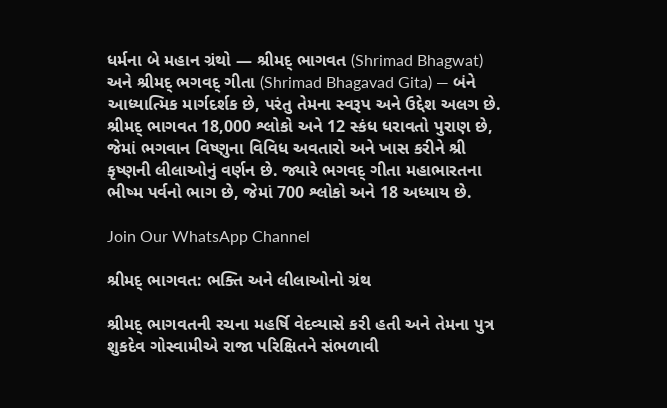ધર્મના બે મહાન ગ્રંથો — શ્રીમદ્ ભાગવત (Shrimad Bhagwat) અને શ્રીમદ્ ભગવદ્ ગીતા (Shrimad Bhagavad Gita) — બંને આધ્યાત્મિક માર્ગદર્શક છે, પરંતુ તેમના સ્વરૂપ અને ઉદ્દેશ અલગ છે. શ્રીમદ્ ભાગવત 18,000 શ્લોકો અને 12 સ્કંધ ધરાવતો પુરાણ છે, જેમાં ભગવાન વિષ્ણુના વિવિધ અવતારો અને ખાસ કરીને શ્રી કૃષ્ણની લીલાઓનું વર્ણન છે. જ્યારે ભગવદ્ ગીતા મહાભારતના ભીષ્મ પર્વનો ભાગ છે, જેમાં 700 શ્લોકો અને 18 અધ્યાય છે.

Join Our WhatsApp Channel

શ્રીમદ્ ભાગવત: ભક્તિ અને લીલાઓનો ગ્રંથ

શ્રીમદ્ ભાગવતની રચના મહર્ષિ વેદવ્યાસે કરી હતી અને તેમના પુત્ર શુકદેવ ગોસ્વામીએ રાજા પરિક્ષિતને સંભળાવી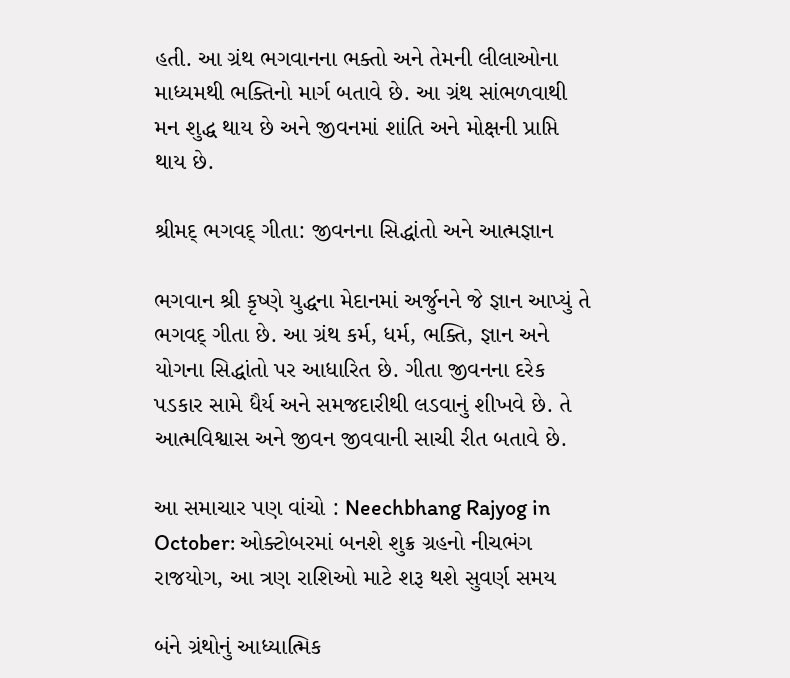હતી. આ ગ્રંથ ભગવાનના ભક્તો અને તેમની લીલાઓના માધ્યમથી ભક્તિનો માર્ગ બતાવે છે. આ ગ્રંથ સાંભળવાથી મન શુદ્ધ થાય છે અને જીવનમાં શાંતિ અને મોક્ષની પ્રાપ્તિ થાય છે.

શ્રીમદ્ ભગવદ્ ગીતા: જીવનના સિદ્ધાંતો અને આત્મજ્ઞાન

ભગવાન શ્રી કૃષ્ણે યુદ્ધના મેદાનમાં અર્જુનને જે જ્ઞાન આપ્યું તે ભગવદ્ ગીતા છે. આ ગ્રંથ કર્મ, ધર્મ, ભક્તિ, જ્ઞાન અને યોગના સિદ્ધાંતો પર આધારિત છે. ગીતા જીવનના દરેક પડકાર સામે ધૈર્ય અને સમજદારીથી લડવાનું શીખવે છે. તે આત્મવિશ્વાસ અને જીવન જીવવાની સાચી રીત બતાવે છે.

આ સમાચાર પણ વાંચો : Neechbhang Rajyog in October: ઓક્ટોબરમાં બનશે શુક્ર ગ્રહનો નીચભંગ રાજયોગ, આ ત્રણ રાશિઓ માટે શરૂ થશે સુવર્ણ સમય

બંને ગ્રંથોનું આધ્યાત્મિક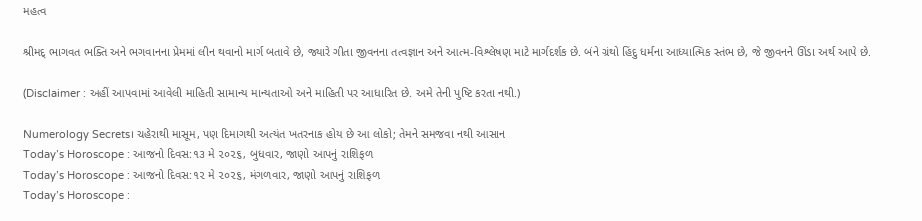મહત્વ

શ્રીમદ્ ભાગવત ભક્તિ અને ભગવાનના પ્રેમમાં લીન થવાનો માર્ગ બતાવે છે, જ્યારે ગીતા જીવનના તત્વજ્ઞાન અને આત્મ-વિશ્લેષણ માટે માર્ગદર્શક છે. બંને ગ્રંથો હિંદુ ધર્મના આધ્યાત્મિક સ્તંભ છે, જે જીવનને ઊંડા અર્થ આપે છે.

(Disclaimer : અહીં આપવામાં આવેલી માહિતી સામાન્ય માન્યતાઓ અને માહિતી પર આધારિત છે. અમે તેની પુષ્ટિ કરતા નથી.)

Numerology Secrets। ચહેરાથી માસૂમ, પણ દિમાગથી અત્યંત ખતરનાક હોય છે આ લોકો; તેમને સમજવા નથી આસાન
Today’s Horoscope : આજનો દિવસ:૧૩ મે ૨૦૨૬, બુધવાર, જાણો આપનું રાશિફળ
Today’s Horoscope : આજનો દિવસ:૧૨ મે ૨૦૨૬, મંગળવાર, જાણો આપનું રાશિફળ
Today’s Horoscope :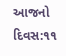આજનો દિવસ:૧૧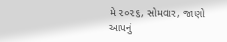મે ૨૦૨૬, સોમવાર, જાણો આપનું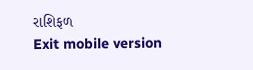રાશિફળ
Exit mobile version